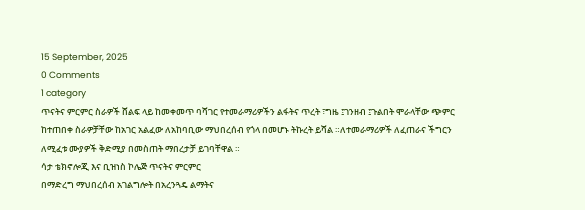15 September, 2025
0 Comments
1 category
ጥናትና ምርምር ስራዎች ሸልፍ ላይ ከመቀመጥ ባሻገር የተመራማሪዎችን ልፋትና ጥረት ፣ግዜ ፤ገንዘብ ፤ጉልበት ሞራላቸው ጭምር ከተጠበቀ ስራዎቻቸው ከአገር አልፈው ለአከባቢው ማህበረሰብ የጎላ በመሆኑ ትኩረት ይሻል ።ለተመራማሪዎች ለፈጠራና ችግርን ለሚፈቱ ሙያዎች ቅድሚያ በመስጠት ማበረታቻ ይገባቸዋል ።
ሳታ ቴክኖሎጂ እና ቢዝነስ ኮሌጅ ጥናትና ምርምር
በማድረግ ማህበረሰብ አገልግሎት በአረንጓዴ ልማትና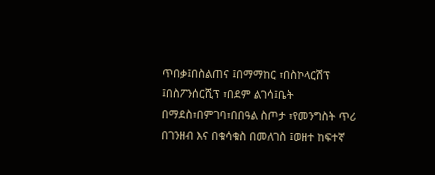ጥበቃ፤በስልጠና ፤በማማከር ፣በስኮላርሽፕ ፤በስፖንሰርሺፕ ፣በደም ልገሳ፤ቤት በማደስ፣በምገባ፣በበዓል ስጦታ ፣የመንግስት ጥሪ በገንዘብ እና በቁሳቁስ በመለገስ ፤ወዘተ ከፍተኛ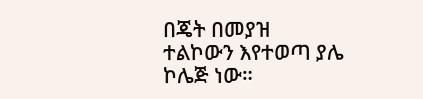በጄት በመያዝ ተልኮውን እየተወጣ ያሌ ኮሌጅ ነው።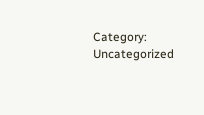Category: Uncategorized